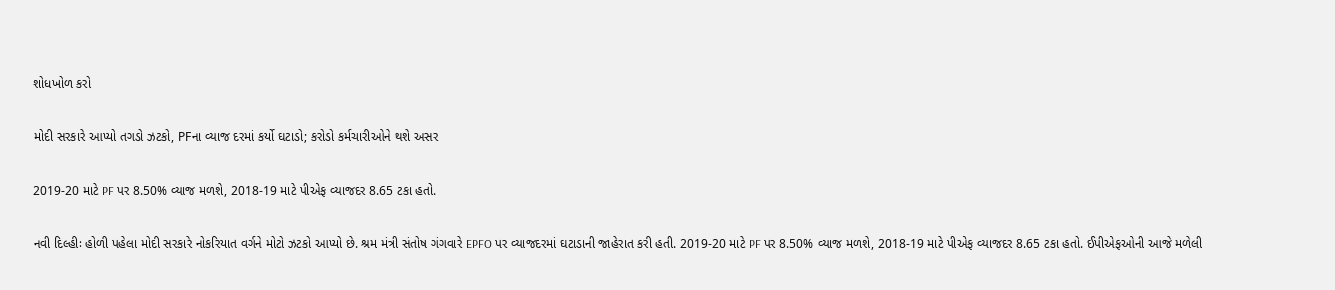શોધખોળ કરો

મોદી સરકારે આપ્યો તગડો ઝટકો, PFના વ્યાજ દરમાં કર્યો ઘટાડો; કરોડો કર્મચારીઓને થશે અસર

2019-20 માટે PF પર 8.50% વ્યાજ મળશે, 2018-19 માટે પીએફ વ્યાજદર 8.65 ટકા હતો.

નવી દિલ્હીઃ હોળી પહેલા મોદી સરકારે નોકરિયાત વર્ગને મોટો ઝટકો આપ્યો છે. શ્રમ મંત્રી સંતોષ ગંગવારે EPFO પર વ્યાજદરમાં ઘટાડાની જાહેરાત કરી હતી. 2019-20 માટે PF પર 8.50% વ્યાજ મળશે, 2018-19 માટે પીએફ વ્યાજદર 8.65 ટકા હતો. ઈપીએફઓની આજે મળેલી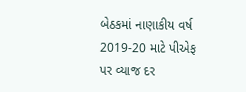બેઠકમાં નાણાકીય વર્ષ 2019-20 માટે પીએફ પર વ્યાજ દર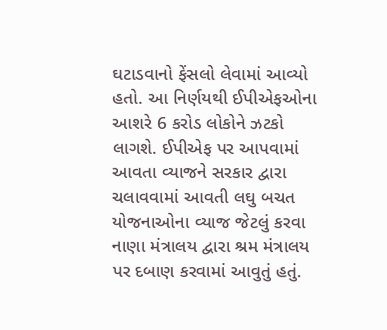ઘટાડવાનો ફેંસલો લેવામાં આવ્યો હતો. આ નિર્ણયથી ઈપીએફઓના આશરે 6 કરોડ લોકોને ઝટકો લાગશે. ઈપીએફ પર આપવામાં આવતા વ્યાજને સરકાર દ્વારા ચલાવવામાં આવતી લઘુ બચત યોજનાઓના વ્યાજ જેટલું કરવા નાણા મંત્રાલય દ્વારા શ્રમ મંત્રાલય પર દબાણ કરવામાં આવુતું હતું.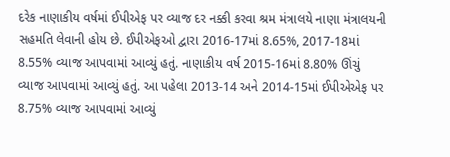દરેક નાણાકીય વર્ષમાં ઈપીએફ પર વ્યાજ દર નક્કી કરવા શ્રમ મંત્રાલયે નાણા મંત્રાલયની સહમતિ લેવાની હોય છે. ઈપીએફઓ દ્વારા 2016-17માં 8.65%, 2017-18માં 8.55% વ્યાજ આપવામાં આવ્યું હતું. નાણાકીય વર્ષ 2015-16માં 8.80% ઊંચું વ્યાજ આપવામાં આવ્યું હતું. આ પહેલા 2013-14 અને 2014-15માં ઈપીએએફ પર 8.75% વ્યાજ આપવામાં આવ્યું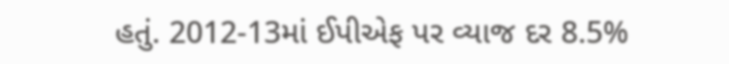હતું. 2012-13માં ઈપીએફ પર વ્યાજ દર 8.5%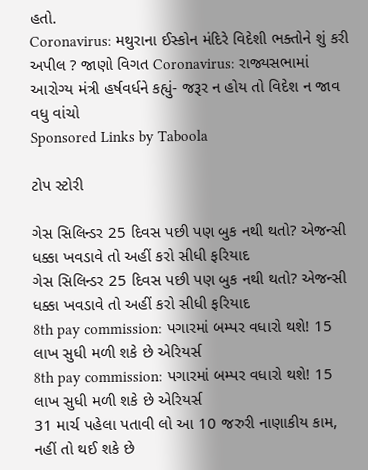હતો.
Coronavirus: મથુરાના ઈસ્કોન મંદિરે વિદેશી ભક્તોને શું કરી અપીલ ? જાણો વિગત Coronavirus: રાજ્યસભામાં આરોગ્ય મંત્રી હર્ષવર્ધને કહ્યું- જરૂર ન હોય તો વિદેશ ન જાવ
વધુ વાંચો
Sponsored Links by Taboola

ટોપ સ્ટોરી

ગેસ સિલિન્ડર 25 દિવસ પછી પણ બુક નથી થતો? એજન્સી ધક્કા ખવડાવે તો અહીં કરો સીધી ફરિયાદ
ગેસ સિલિન્ડર 25 દિવસ પછી પણ બુક નથી થતો? એજન્સી ધક્કા ખવડાવે તો અહીં કરો સીધી ફરિયાદ
8th pay commission: પગારમાં બમ્પર વધારો થશે! 15 લાખ સુધી મળી શકે છે એરિયર્સ
8th pay commission: પગારમાં બમ્પર વધારો થશે! 15 લાખ સુધી મળી શકે છે એરિયર્સ
31 માર્ચ પહેલા પતાવી લો આ 10 જરુરી નાણાકીય કામ, નહીં તો થઈ શકે છે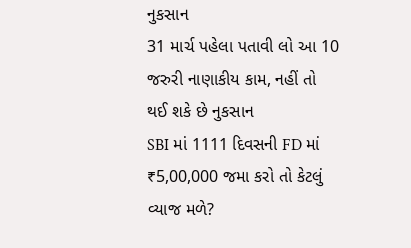નુકસાન
31 માર્ચ પહેલા પતાવી લો આ 10 જરુરી નાણાકીય કામ, નહીં તો થઈ શકે છે નુકસાન
SBI માં 1111 દિવસની FD માં ₹5,00,000 જમા કરો તો કેટલું વ્યાજ મળે?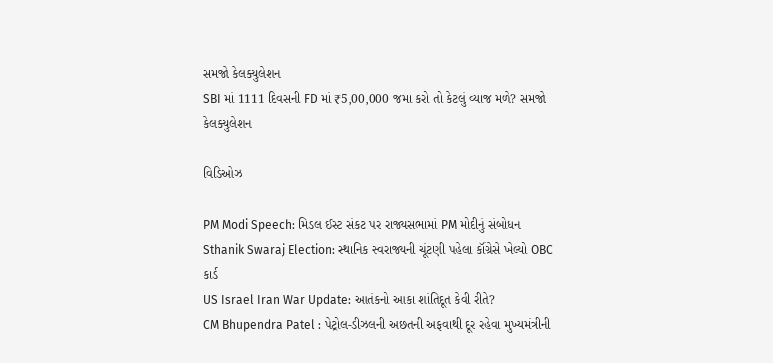સમજો કેલક્યુલેશન
SBI માં 1111 દિવસની FD માં ₹5,00,000 જમા કરો તો કેટલું વ્યાજ મળે? સમજો કેલક્યુલેશન

વિડિઓઝ

PM Modi Speech: મિડલ ઈસ્ટ સંકટ પર રાજ્યસભામાં PM મોદીનું સંબોધન
Sthanik Swaraj Election: સ્થાનિક સ્વરાજ્યની ચૂંટણી પહેલા કૉંગ્રેસે ખેલ્યો OBC કાર્ડ
US Israel Iran War Update: આતંકનો આકા શાંતિદૂત કેવી રીતે?
CM Bhupendra Patel : પેટ્રોલ-ડીઝલની અછતની અફવાથી દૂર રહેવા મુખ્યમંત્રીની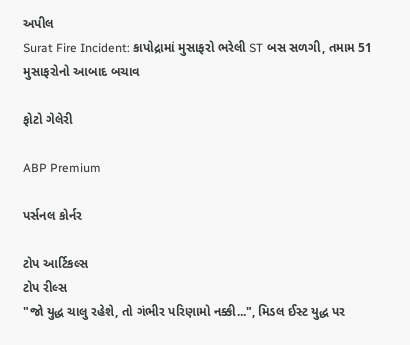અપીલ
Surat Fire Incident: કાપોદ્રામાં મુસાફરો ભરેલી ST બસ સળગી, તમામ 51 મુસાફરોનો આબાદ બચાવ

ફોટો ગેલેરી

ABP Premium

પર્સનલ કોર્નર

ટોપ આર્ટિકલ્સ
ટોપ રીલ્સ
"જો યુદ્ધ ચાલુ રહેશે, તો ગંભીર પરિણામો નક્કી...", મિડલ ઈસ્ટ યુદ્ધ પર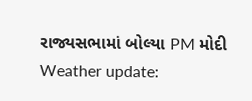રાજ્યસભામાં બોલ્યા PM મોદી
Weather update: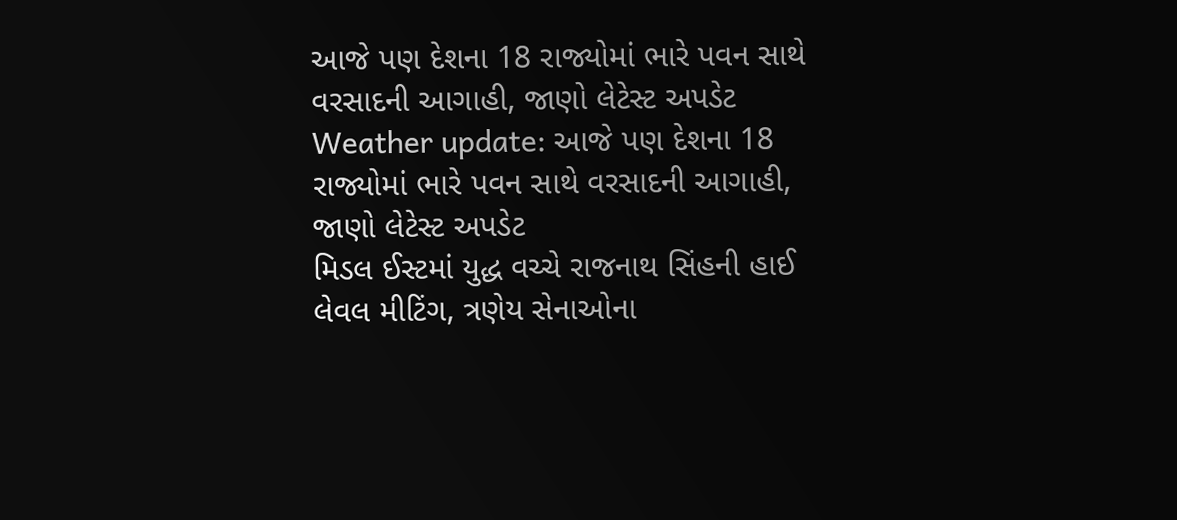આજે પણ દેશના 18 રાજ્યોમાં ભારે પવન સાથે વરસાદની આગાહી, જાણો લેટેસ્ટ અપડેટ
Weather update: આજે પણ દેશના 18 રાજ્યોમાં ભારે પવન સાથે વરસાદની આગાહી, જાણો લેટેસ્ટ અપડેટ
મિડલ ઈસ્ટમાં યુદ્ધ વચ્ચે રાજનાથ સિંહની હાઈ લેવલ મીટિંગ, ત્રણેય સેનાઓના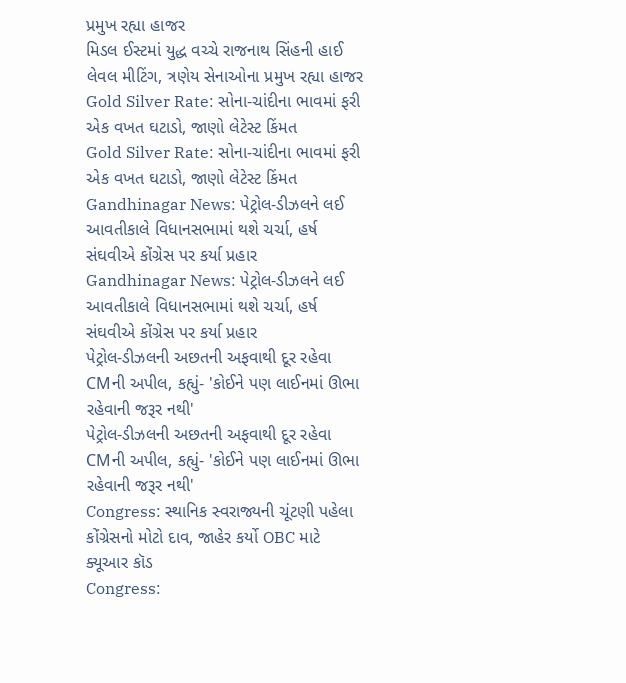પ્રમુખ રહ્યા હાજર
મિડલ ઈસ્ટમાં યુદ્ધ વચ્ચે રાજનાથ સિંહની હાઈ લેવલ મીટિંગ, ત્રણેય સેનાઓના પ્રમુખ રહ્યા હાજર
Gold Silver Rate: સોના-ચાંદીના ભાવમાં ફરી એક વખત ઘટાડો, જાણો લેટેસ્ટ કિંમત
Gold Silver Rate: સોના-ચાંદીના ભાવમાં ફરી એક વખત ઘટાડો, જાણો લેટેસ્ટ કિંમત
Gandhinagar News: પેટ્રોલ-ડીઝલને લઈ આવતીકાલે વિધાનસભામાં થશે ચર્ચા, હર્ષ સંઘવીએ કોંગ્રેસ પર કર્યા પ્રહાર
Gandhinagar News: પેટ્રોલ-ડીઝલને લઈ આવતીકાલે વિધાનસભામાં થશે ચર્ચા, હર્ષ સંઘવીએ કોંગ્રેસ પર કર્યા પ્રહાર
પેટ્રોલ-ડીઝલની અછતની અફવાથી દૂર રહેવા CMની અપીલ, કહ્યું- 'કોઈને પણ લાઈનમાં ઊભા રહેવાની જરૂર નથી'
પેટ્રોલ-ડીઝલની અછતની અફવાથી દૂર રહેવા CMની અપીલ, કહ્યું- 'કોઈને પણ લાઈનમાં ઊભા રહેવાની જરૂર નથી'
Congress: સ્થાનિક સ્વરાજ્યની ચૂંટણી પહેલા કોંગ્રેસનો મોટો દાવ, જાહેર કર્યો OBC માટે ક્યૂઆર કૉડ
Congress: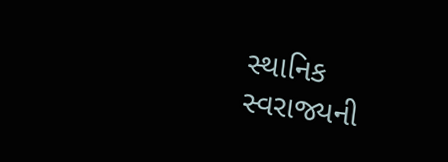સ્થાનિક સ્વરાજ્યની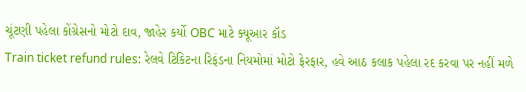ચૂંટણી પહેલા કોંગ્રેસનો મોટો દાવ, જાહેર કર્યો OBC માટે ક્યૂઆર કૉડ
Train ticket refund rules: રેલવે ટિકિટના રિફંડના નિયમોમાં મોટો ફેરફાર, હવે આઠ કલાક પહેલા રદ કરવા પર નહીં મળે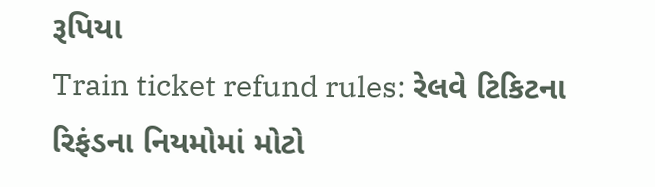રૂપિયા
Train ticket refund rules: રેલવે ટિકિટના રિફંડના નિયમોમાં મોટો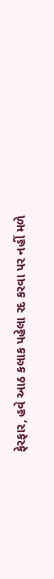ફેરફાર, હવે આઠ કલાક પહેલા રદ કરવા પર નહીં મળે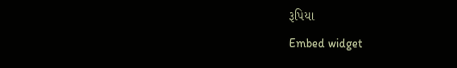રૂપિયા
Embed widget